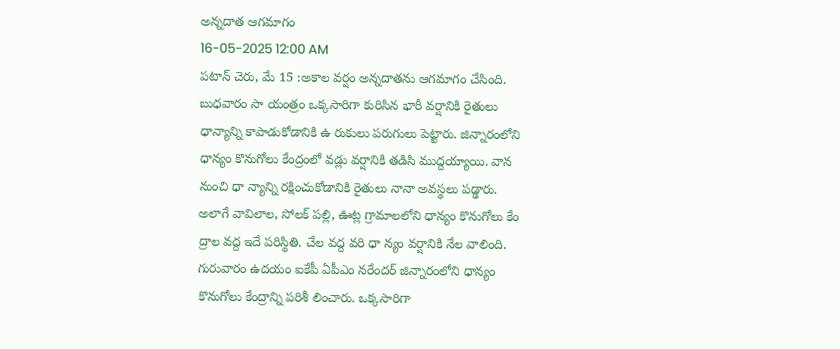అన్నదాత ఆగమాగం
16-05-2025 12:00 AM
పటాన్ చెరు, మే 15 :అకాల వర్షం అన్నదాతను ఆగమాగం చేసింది. బుధవారం సా యంత్రం ఒక్కసారిగా కురిసిన భారీ వర్షానికి రైతులు ధాన్యాన్ని కాపాడుకోడానికి ఉ రుకులు పరుగులు పెట్టారు. జిన్నారంలోని ధాన్యం కొనుగోలు కేంద్రంలో వడ్లు వర్షానికి తడిసి ముద్దయ్యాయి. వాన నుంచి ధా న్యాన్ని రక్షించుకోడానికి రైతులు నానా అవస్థలు పడ్డారు.
అలాగే వావిలాల, సోలక్ పల్లి, ఊట్ల గ్రామాలలోని ధాన్యం కొనుగోలు కేం ద్రాల వద్ద ఇదే పరిస్థితి. చేల వద్ద వరి ధా న్యం వర్షానికి నేల వాలింది. గురువారం ఉదయం ఐకేపీ ఏపీఎం నరేందర్ జిన్నారంలోని ధాన్యం కొనుగోలు కేంద్రాన్ని పరిశీ లించారు. ఒక్కసారిగా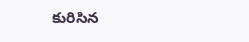కురిసిన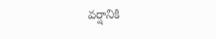వర్షానికి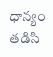ధాన్యం తడిసి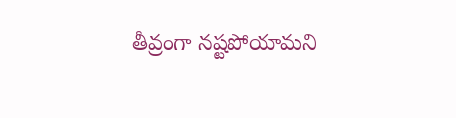తీవ్రంగా నష్టపోయామని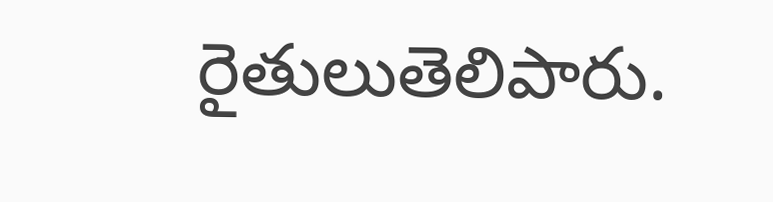రైతులుతెలిపారు.